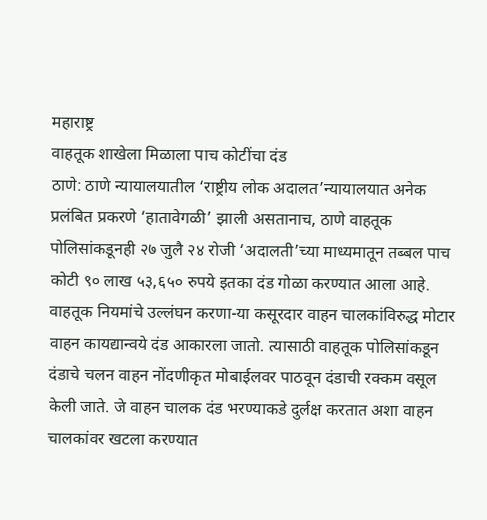महाराष्ट्र
वाहतूक शाखेला मिळाला पाच कोटींचा दंड
ठाणे: ठाणे न्यायालयातील ‘राष्ट्रीय लोक अदालत’न्यायालयात अनेक प्रलंबित प्रकरणे ‘हातावेगळी’ झाली असतानाच, ठाणे वाहतूक पोलिसांकडूनही २७ जुलै २४ रोजी ‘अदालती’च्या माध्यमातून तब्बल पाच कोटी ९० लाख ५३,६५० रुपये इतका दंड गोळा करण्यात आला आहे.
वाहतूक नियमांचे उल्लंघन करणा-या कसूरदार वाहन चालकांविरुद्ध मोटार वाहन कायद्यान्वये दंड आकारला जातो. त्यासाठी वाहतूक पोलिसांकडून दंडाचे चलन वाहन नोंदणीकृत मोबाईलवर पाठवून दंडाची रक्कम वसूल केली जाते. जे वाहन चालक दंड भरण्याकडे दुर्लक्ष करतात अशा वाहन चालकांवर खटला करण्यात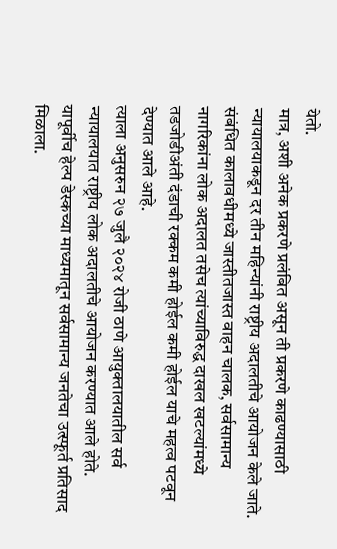येतो.
मात्र, अशी अनेक प्रकरणे प्रलंबित असून ती प्रकरणे काढण्यासाठी न्यायालयाकडून दर तीन महिन्यांनी राष्ट्रीय अदालतीचे आयोजन केले जाते. संबंधित कालावधीमध्ये जास्तीतजास्त वाहन चालक, सर्वसामान्य नागरिकांना लोक अदालत तसेच त्यांच्याविरुद्ध दाखल खटल्यांमध्ये तडजोडीअंती दंडाची रक्कम कमी होईल कमी होईल याचे महत्व पटवून देण्यात आले आहे.
त्याला अनुसरुन २७ जुलै २०२४ रोजी ठाणे आयुक्तालयातील सर्व न्यायालयात राष्ट्रीय लोक अदालतीचे आयोजन करण्यात आले होते.
यापूर्वीच हेल्प डेस्कच्या माध्यमातून सर्वसामान्य जनतेचा उत्स्फूर्त प्रतिसाद मिळाला.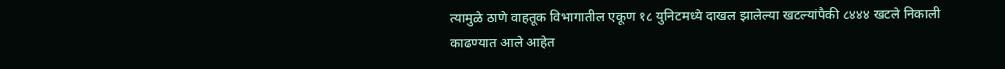त्यामुळे ठाणे वाहतूक विभागातील एकूण १८ युनिटमध्ये दाखल झालेल्या खटल्यांपैकी ८४४४ खटले निकाली काढण्यात आले आहेत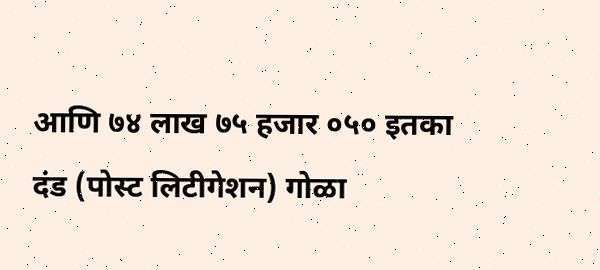आणि ७४ लाख ७५ हजार ०५० इतका दंड (पोस्ट लिटीगेशन) गोळा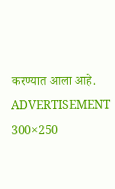करण्यात आला आहे.
ADVERTISEMENT 300×250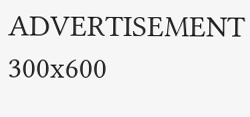ADVERTISEMENT 300x600